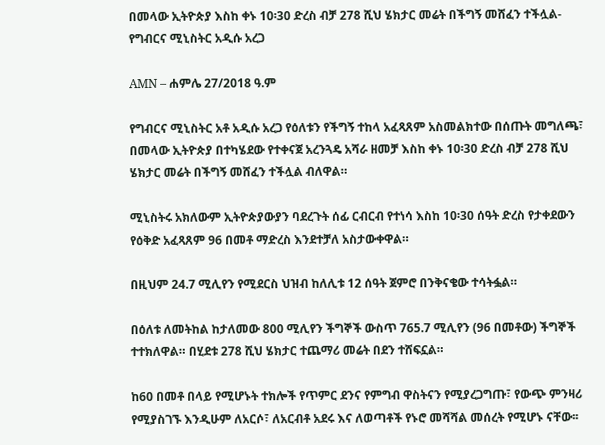በመላው ኢትዮጵያ እስከ ቀኑ 10፡30 ድረስ ብቻ 278 ሺህ ሄክታር መሬት በችግኝ መሸፈን ተችሏል- የግብርና ሚኒስትር አዲሱ አረጋ

AMN – ሐምሌ 27/2018 ዓ.ም

የግብርና ሚኒስትር አቶ አዲሱ አረጋ የዕለቱን የችግኝ ተከላ አፈጻጸም አስመልክተው በሰጡት መግለጫ፣ በመላው ኢትዮጵያ በተካሄደው የተቀናጀ አረንጓዴ አሻራ ዘመቻ እስከ ቀኑ 10፡30 ድረስ ብቻ 278 ሺህ ሄክታር መሬት በችግኝ መሸፈን ተችሏል ብለዋል።

ሚኒስትሩ አክለውም ኢትዮጵያውያን ባደረጉት ሰፊ ርብርብ የተነሳ እስከ 10፡30 ሰዓት ድረስ የታቀደውን የዕቅድ አፈጻጸም 96 በመቶ ማድረስ እንደተቻለ አስታውቀዋል።

በዚህም 24.7 ሚሊየን የሚደርስ ህዝብ ከለሊቱ 12 ሰዓት ጀምሮ በንቅናቄው ተሳትፏል።

በዕለቱ ለመትከል ከታለመው 800 ሚሊየን ችግኞች ውስጥ 765.7 ሚሊየን (96 በመቶው) ችግኞች ተተክለዋል። በሂደቱ 278 ሺህ ሄክታር ተጨማሪ መሬት በደን ተሸፍኗል።

ከ60 በመቶ በላይ የሚሆኑት ተክሎች የጥምር ደንና የምግብ ዋስትናን የሚያረጋግጡ፣ የውጭ ምንዛሪ የሚያስገኙ እንዲሁም ለአርሶ፣ ለአርብቶ አደሩ እና ለወጣቶች የኑሮ መሻሻል መሰረት የሚሆኑ ናቸው፡፡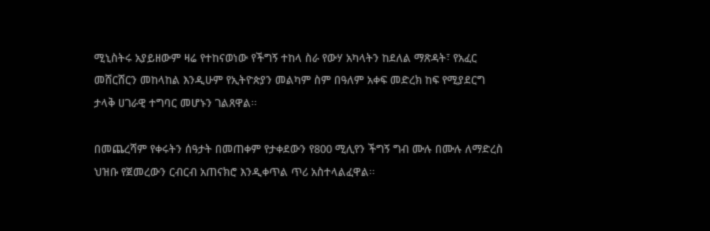ሚኒስትሩ አያይዘውም ዛሬ የተከናወነው የችግኝ ተከላ ስራ የውሃ አካላትን ከደለል ማጽዳት፣ የአፈር መሸርሸርን መከላከል እንዲሁም የኢትዮጵያን መልካም ስም በዓለም አቀፍ መድረክ ከፍ የሚያደርግ ታላቅ ሀገራዊ ተግባር መሆኑን ገልጸዋል፡፡

በመጨረሻም የቀሩትን ሰዓታት በመጠቀም የታቀደውን የ800 ሚሊየን ችግኝ ግብ ሙሉ በሙሉ ለማድረስ ህዝቡ የጀመረውን ርብርብ አጠናክሮ እንዲቀጥል ጥሪ አስተላልፈዋል፡፡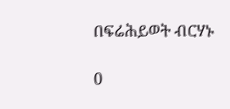በፍሬሕይወት ብርሃኑ

0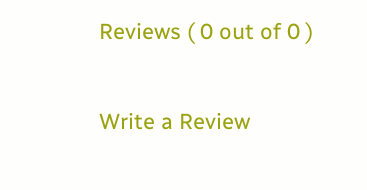Reviews ( 0 out of 0 )

Write a Review